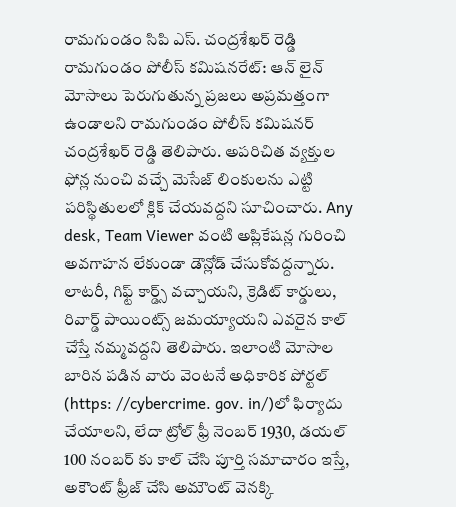రామగుండం సిపి ఎస్. చంద్రశేఖర్ రెడ్డి
రామగుండం పోలీస్ కమిషనరేట్: ఆన్ లైన్ మోసాలు పెరుగుతున్న ప్రజలు అప్రమత్తంగా ఉండాలని రామగుండం పోలీస్ కమిషనర్ చంద్రశేఖర్ రెడ్డి తెలిపారు. అపరిచిత వ్యక్తుల ఫోన్ల నుంచి వచ్చే మెసేజ్ లింకులను ఎట్టి పరిస్థితులలో క్లిక్ చేయవద్దని సూచించారు. Any desk, Team Viewer వంటి అప్లికేషన్ల గురించి అవగాహన లేకుండా డౌన్లోడ్ చేసుకోవద్దన్నారు. లాటరీ, గిఫ్ట్ కార్డ్స్ వచ్చాయని, క్రెడిట్ కార్డులు, రివార్డ్ పాయింట్స్ జమయ్యాయని ఎవరైన కాల్ చేస్తే నమ్మవద్దని తెలిపారు. ఇలాంటి మోసాల బారిన పడిన వారు వెంటనే అధికారిక పోర్టల్ (https: //cybercrime. gov. in/)లో ఫిర్యాదు చేయాలని, లేదా ట్రోల్ ఫ్రీ నెంబర్ 1930, డయల్ 100 నంబర్ కు కాల్ చేసి పూర్తి సమాచారం ఇస్తే, అకౌంట్ ఫ్రీజ్ చేసి అమౌంట్ వెనక్కి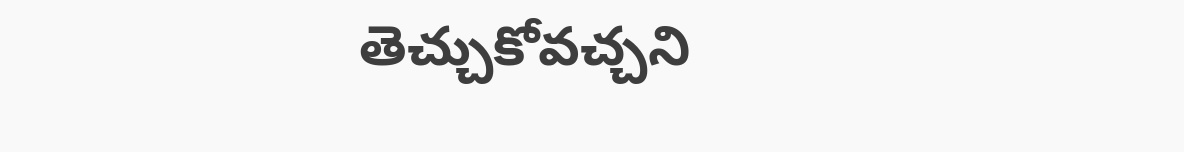తెచ్చుకోవచ్చని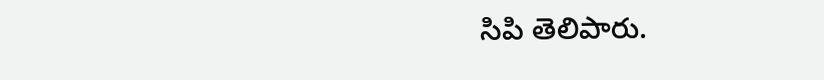సిపి తెలిపారు.